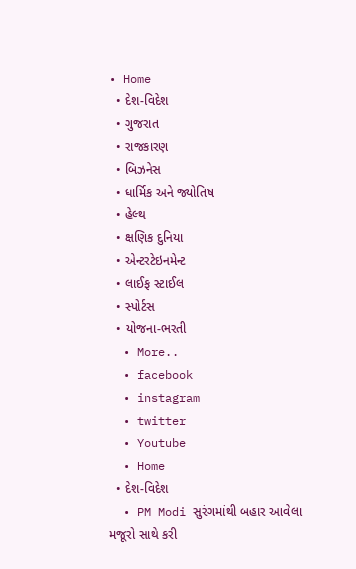• Home
  • દેશ-વિદેશ
  • ગુજરાત
  • રાજકારણ
  • બિઝનેસ
  • ધાર્મિક અને જ્યોતિષ
  • હેલ્થ
  • ક્ષણિક દુનિયા
  • એન્ટરટેઇનમેન્ટ
  • લાઈફ સ્ટાઈલ
  • સ્પોર્ટસ
  • યોજના-ભરતી
  • More..
  • facebook
  • instagram
  • twitter
  • Youtube
  • Home
  • દેશ-વિદેશ
  • PM Modi સુરંગમાંથી બહાર આવેલા મજૂરો સાથે કરી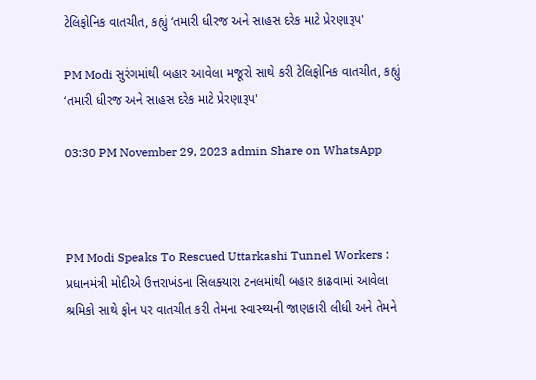ટેલિફોનિક વાતચીત, કહ્યું ‘તમારી ધીરજ અને સાહસ દરેક માટે પ્રેરણારૂપ'

PM Modi સુરંગમાંથી બહાર આવેલા મજૂરો સાથે કરી ટેલિફોનિક વાતચીત, કહ્યું ‘તમારી ધીરજ અને સાહસ દરેક માટે પ્રેરણારૂપ'

03:30 PM November 29, 2023 admin Share on WhatsApp



PM Modi Speaks To Rescued Uttarkashi Tunnel Workers : પ્રધાનમંત્રી મોદીએ ઉત્તરાખંડના સિલક્‍યારા ટનલમાંથી બહાર કાઢવામાં આવેલા શ્રમિકો સાથે ફોન પર વાતચીત કરી તેમના સ્‍વાસ્‍થ્‍યની જાણકારી લીધી અને તેમને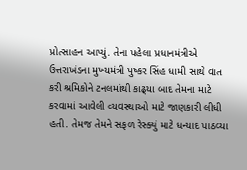પ્રોત્‍સાહન આપ્‍યું. તેના પહેલા પ્રધાનમંત્રીએ ઉત્તરાખંડના મુખ્‍યમંત્રી પુષ્‍કર સિંહ ધામી સાથે વાત કરી શ્રમિકોને ટનલમાંથી કાઢ્‍યા બાદ તેમના માટે કરવામાં આવેલી વ્‍યવસ્‍થાઓ માટે જાણકારી લીધી હતી. તેમજ તેમને સફળ રેસ્ક્યું માટે ધન્યાદ પાઠવ્યા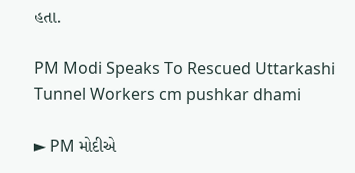હતા.

PM Modi Speaks To Rescued Uttarkashi Tunnel Workers cm pushkar dhami

► PM મોદીએ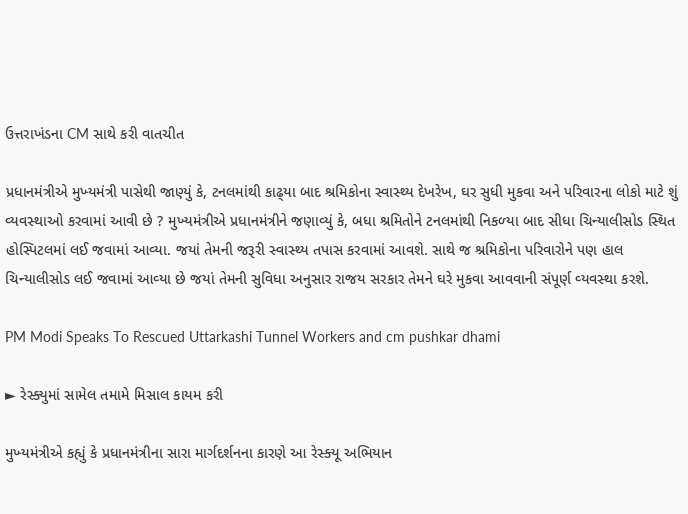ઉત્તરાખંડના CM સાથે કરી વાતચીત

પ્રધાનમંત્રીએ મુખ્‍યમંત્રી પાસેથી જાણ્‍યું કે, ટનલમાંથી કાઢ્‍યા બાદ શ્રમિકોના સ્‍વાસ્‍થ્‍ય દેખરેખ, ઘર સુધી મુકવા અને પરિવારના લોકો માટે શું વ્‍યવસ્‍થાઓ કરવામાં આવી છે ? મુખ્‍યમંત્રીએ પ્રધાનમંત્રીને જણાવ્‍યું કે, બધા શ્રમિતોને ટનલમાંથી નિકળ્‍યા બાદ સીધા ચિન્‍યાલીસોડ સ્‍થિત હોસ્‍પિટલમાં લઈ જવામાં આવ્‍યા. જયાં તેમની જરૂરી સ્‍વાસ્‍થ્‍ય તપાસ કરવામાં આવશે. સાથે જ શ્રમિકોના પરિવારોને પણ હાલ ચિન્‍યાલીસોડ લઈ જવામાં આવ્‍યા છે જયાં તેમની સુવિધા અનુસાર રાજય સરકાર તેમને ઘરે મુકવા આવવાની સંપૂર્ણ વ્‍યવસ્‍થા કરશે.

PM Modi Speaks To Rescued Uttarkashi Tunnel Workers and cm pushkar dhami

► રેસ્ક્યુમાં સામેલ તમામે મિસાલ કાયમ કરી

મુખ્‍યમંત્રીએ કહ્યું કે પ્રધાનમંત્રીના સારા માર્ગદર્શનના કારણે આ રેસ્‍ક્‍યૂ અભિયાન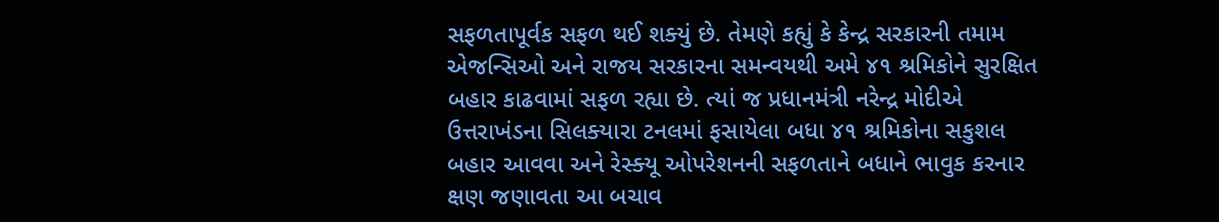સફળતાપૂર્વક સફળ થઈ શક્‍યું છે. તેમણે કહ્યું કે કેન્‍દ્ર સરકારની તમામ એજન્‍સિઓ અને રાજય સરકારના સમન્‍વયથી અમે ૪૧ શ્રમિકોને સુરક્ષિત બહાર કાઢવામાં સફળ રહ્યા છે. ત્‍યાં જ પ્રધાનમંત્રી નરેન્‍દ્ર મોદીએ ઉત્તરાખંડના સિલક્‍યારા ટનલમાં ફસાયેલા બધા ૪૧ શ્રમિકોના સકુશલ બહાર આવવા અને રેસ્‍ક્‍યૂ ઓપરેશનની સફળતાને બધાને ભાવુક કરનાર ક્ષણ જણાવતા આ બચાવ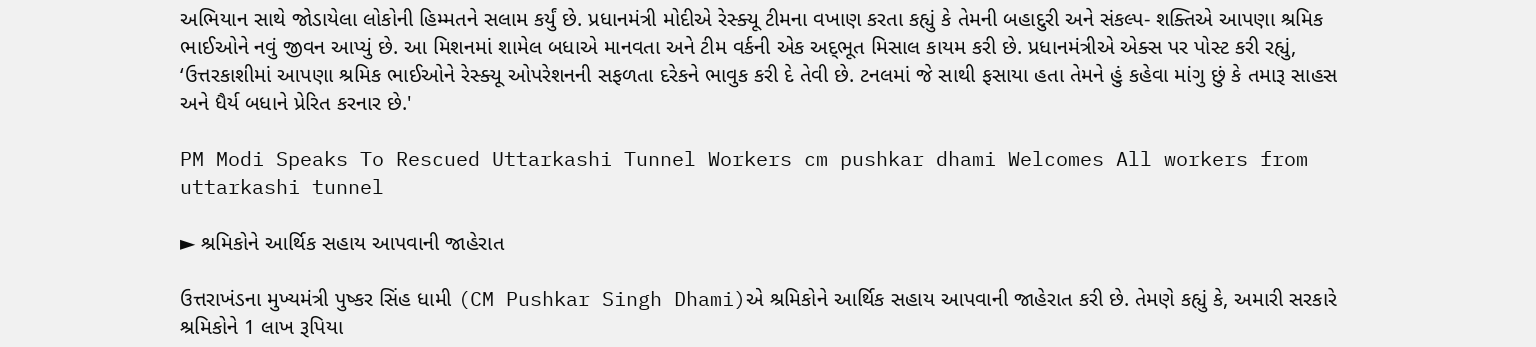અભિયાન સાથે જોડાયેલા લોકોની હિમ્‍મતને સલામ કર્યું છે. પ્રધાનમંત્રી મોદીએ રેસ્‍ક્‍યૂ ટીમના વખાણ કરતા કહ્યું કે તેમની બહાદુરી અને સંકલ્‍પ- શક્‍તિએ આપણા શ્રમિક ભાઈઓને નવું જીવન આપ્‍યું છે. આ મિશનમાં શામેલ બધાએ માનવતા અને ટીમ વર્કની એક અદ્‌ભૂત મિસાલ કાયમ કરી છે. પ્રધાનમંત્રીએ એક્‍સ પર પોસ્‍ટ કરી રહ્યું, ‘ઉત્તરકાશીમાં આપણા શ્રમિક ભાઈઓને રેસ્‍ક્‍યૂ ઓપરેશનની સફળતા દરેકને ભાવુક કરી દે તેવી છે. ટનલમાં જે સાથી ફસાયા હતા તેમને હું કહેવા માંગુ છું કે તમારૂ સાહસ અને ધૈર્ય બધાને પ્રેરિત કરનાર છે.'

PM Modi Speaks To Rescued Uttarkashi Tunnel Workers cm pushkar dhami Welcomes All workers from uttarkashi tunnel

► શ્રમિકોને આર્થિક સહાય આપવાની જાહેરાત

ઉત્તરાખંડના મુખ્યમંત્રી પુષ્કર સિંહ ધામી (CM Pushkar Singh Dhami)એ શ્રમિકોને આર્થિક સહાય આપવાની જાહેરાત કરી છે. તેમણે કહ્યું કે, અમારી સરકારે શ્રમિકોને 1 લાખ રૂપિયા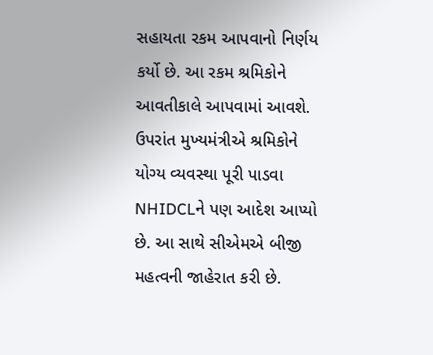સહાયતા રકમ આપવાનો નિર્ણય કર્યો છે. આ રકમ શ્રમિકોને આવતીકાલે આપવામાં આવશે. ઉપરાંત મુખ્યમંત્રીએ શ્રમિકોને યોગ્ય વ્યવસ્થા પૂરી પાડવા NHIDCLને પણ આદેશ આપ્યો છે. આ સાથે સીએમએ બીજી મહત્વની જાહેરાત કરી છે.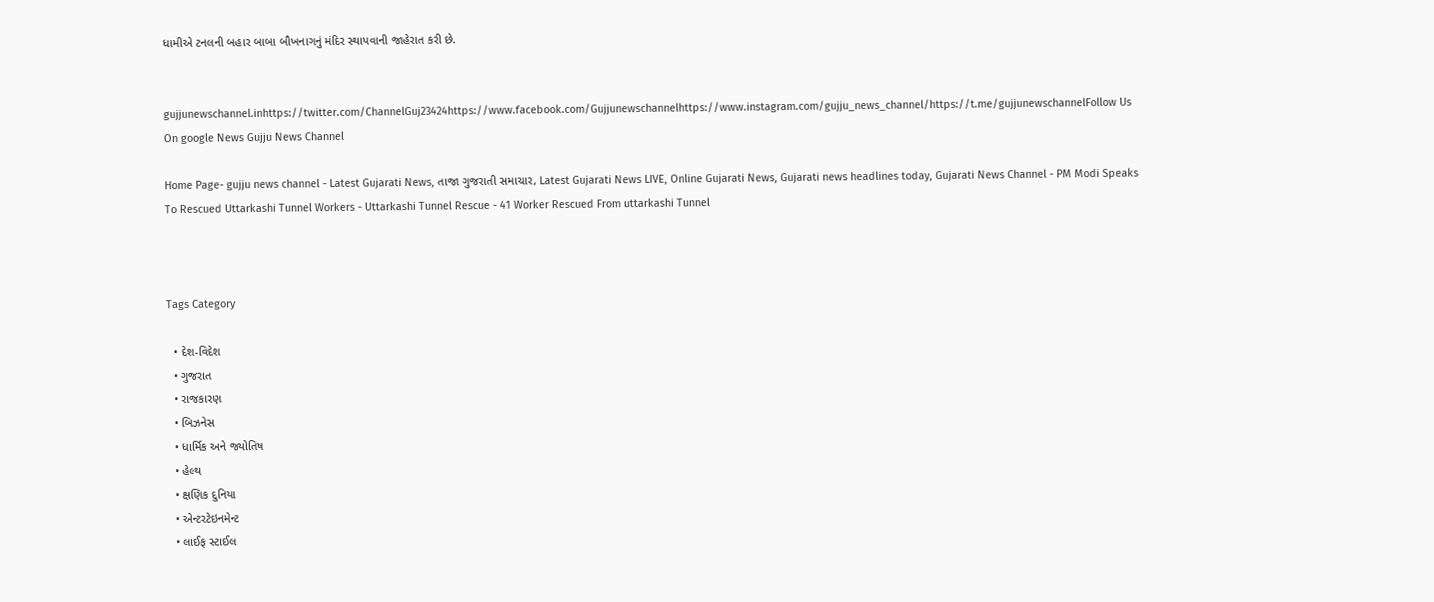ધામીએ ટનલની બહાર બાબા બૌખનાગનું મંદિર સ્થાપવાની જાહેરાત કરી છે.


gujjunewschannel.inhttps://twitter.com/ChannelGuj23424https://www.facebook.com/Gujjunewschannelhttps://www.instagram.com/gujju_news_channel/https://t.me/gujjunewschannelFollow Us On google News Gujju News Channel

Home Page- gujju news channel - Latest Gujarati News, તાજા ગુજરાતી સમાચાર, Latest Gujarati News LIVE, Online Gujarati News, Gujarati news headlines today, Gujarati News Channel - PM Modi Speaks To Rescued Uttarkashi Tunnel Workers - Uttarkashi Tunnel Rescue - 41 Worker Rescued From uttarkashi Tunnel



Tags Category

  • દેશ-વિદેશ
  • ગુજરાત
  • રાજકારણ
  • બિઝનેસ
  • ધાર્મિક અને જ્યોતિષ
  • હેલ્થ
  • ક્ષણિક દુનિયા
  • એન્ટરટેઇનમેન્ટ
  • લાઈફ સ્ટાઈલ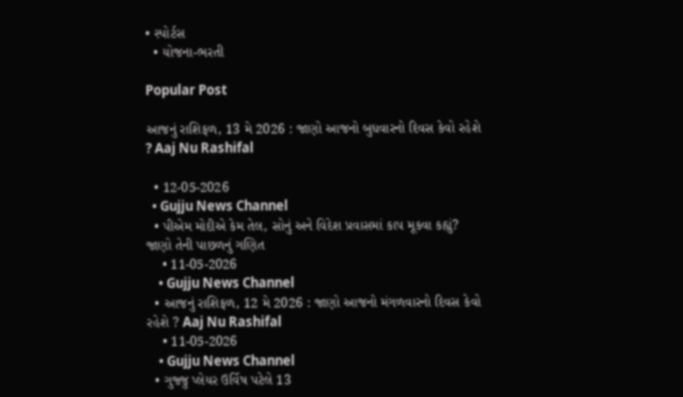• સ્પોર્ટસ
  • યોજના-ભરતી

Popular Post

આજનું રાશિફળ, 13 મે 2026 : જાણો આજનો બુધવારનો દિવસ કેવો રહેશે ? Aaj Nu Rashifal

  • 12-05-2026
  • Gujju News Channel
  • પીએમ મોદીએ કેમ તેલ, સોનું અને વિદેશ પ્રવાસમાં કાપ મૂકવા કહ્યું? જાણો તેની પાછળનું ગણિત
    • 11-05-2026
    • Gujju News Channel
  • આજનું રાશિફળ, 12 મે 2026 : જાણો આજનો મંગળવારનો દિવસ કેવો રહેશે ? Aaj Nu Rashifal
    • 11-05-2026
    • Gujju News Channel
  • ગુજ્જુ પ્લેયર ઉર્વિષ પટેલે 13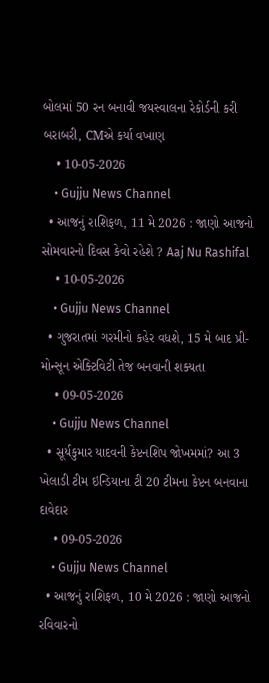બોલમાં 50 રન બનાવી જયસ્વાલના રેકોર્ડની કરી બરાબરી, CMએ કર્યા વખાણ
    • 10-05-2026
    • Gujju News Channel
  • આજનું રાશિફળ, 11 મે 2026 : જાણો આજનો સોમવારનો દિવસ કેવો રહેશે ? Aaj Nu Rashifal
    • 10-05-2026
    • Gujju News Channel
  • ગુજરાતમાં ગરમીનો કહેર વધશે, 15 મે બાદ પ્રી-મોન્સૂન એક્ટિવિટી તેજ બનવાની શક્યતા
    • 09-05-2026
    • Gujju News Channel
  • સૂર્યકુમાર યાદવની કેપ્ટનશિપ જોખમમાં? આ 3 ખેલાડી ટીમ ઇન્ડિયાના ટી 20 ટીમના કેપ્ટન બનવાના દાવેદાર
    • 09-05-2026
    • Gujju News Channel
  • આજનું રાશિફળ, 10 મે 2026 : જાણો આજનો રવિવારનો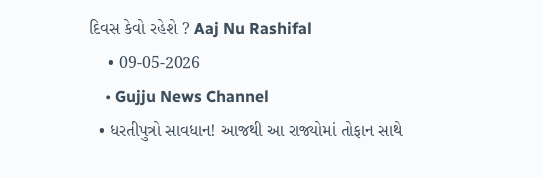દિવસ કેવો રહેશે ? Aaj Nu Rashifal
    • 09-05-2026
    • Gujju News Channel
  • ધરતીપુત્રો સાવધાન! આજથી આ રાજ્યોમાં તોફાન સાથે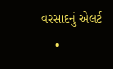વરસાદનું એલર્ટ
    •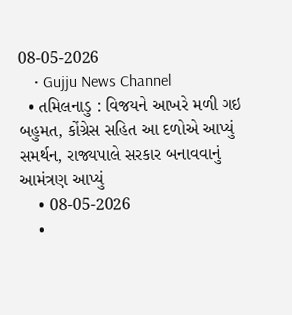08-05-2026
    • Gujju News Channel
  • તમિલનાડુ : વિજયને આખરે મળી ગઇ બહુમત, કોંગ્રેસ સહિત આ દળોએ આપ્યું સમર્થન, રાજ્યપાલે સરકાર બનાવવાનું આમંત્રણ આપ્યું
    • 08-05-2026
    •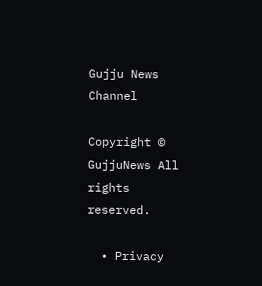Gujju News Channel

Copyright © GujjuNews All rights reserved.

  • Privacy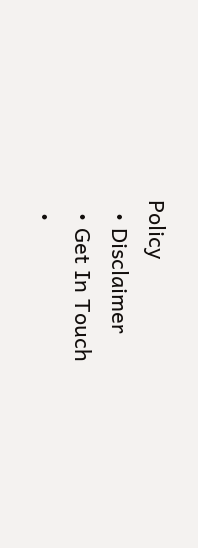Policy
  • Disclaimer
  • Get In Touch
  •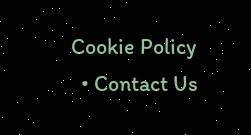Cookie Policy
  • Contact Us